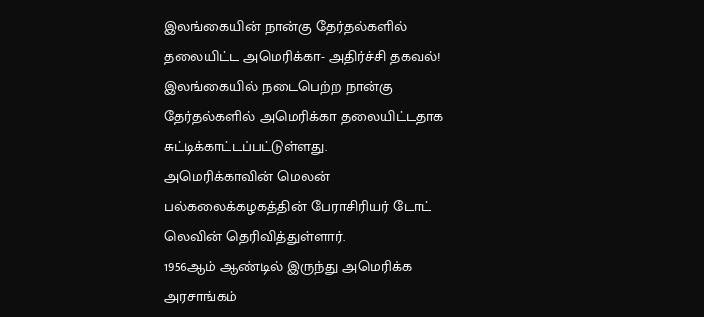இலங்கையின் நான்கு தேர்தல்களில் தலையிட்ட அமெரிக்கா- அதிர்ச்சி தகவல்!
இலங்கையில் நடைபெற்ற நான்கு தேர்தல்களில் அமெரிக்கா தலையிட்டதாக சுட்டிக்காட்டப்பட்டுள்ளது.
அமெரிக்காவின் மெலன் பல்கலைக்கழகத்தின் பேராசிரியர் டோட் லெவின் தெரிவித்துள்ளார்.
1956ஆம் ஆண்டில் இருந்து அமெரிக்க அரசாங்கம்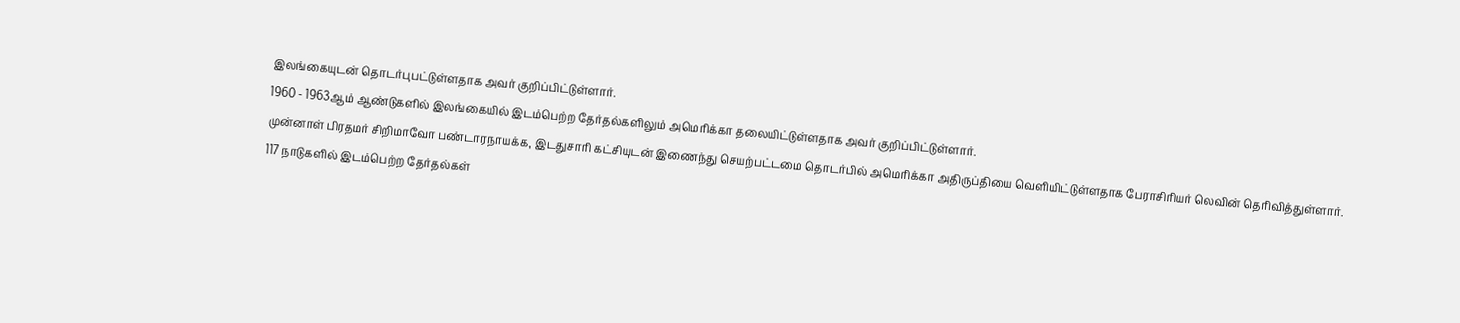இலங்கையுடன் தொடர்புபட்டுள்ளதாக அவர் குறிப்பிட்டுள்ளார்.
1960 - 1963ஆம் ஆண்டுகளில் இலங்கையில் இடம்பெற்ற தேர்தல்களிலும் அமெரிக்கா தலையிட்டுள்ளதாக அவர் குறிப்பிட்டுள்ளார்.
முன்னாள் பிரதமர் சிறிமாவோ பண்டாரநாயக்க, இடதுசாரி கட்சியுடன் இணைந்து செயற்பட்டமை தொடர்பில் அமெரிக்கா அதிருப்தியை வெளியிட்டுள்ளதாக பேராசிரியர் லெவின் தெரிவித்துள்ளார்.
117 நாடுகளில் இடம்பெற்ற தேர்தல்கள்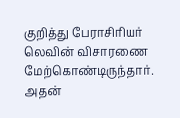குறித்து பேராசிரியர் லெவின் விசாரணை மேற்கொண்டிருந்தார். அதன்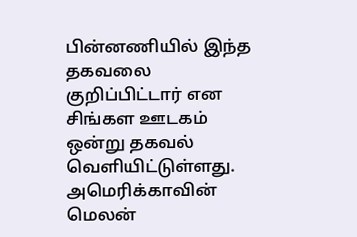பின்னணியில் இந்த தகவலை குறிப்பிட்டார் என சிங்கள ஊடகம் ஒன்று தகவல் வெளியிட்டுள்ளது.
அமெரிக்காவின் மெலன்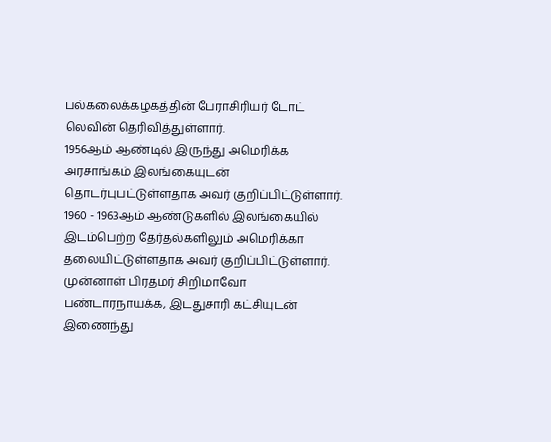பல்கலைக்கழகத்தின் பேராசிரியர் டோட் லெவின் தெரிவித்துள்ளார்.
1956ஆம் ஆண்டில் இருந்து அமெரிக்க அரசாங்கம் இலங்கையுடன் தொடர்புபட்டுள்ளதாக அவர் குறிப்பிட்டுள்ளார்.
1960 - 1963ஆம் ஆண்டுகளில் இலங்கையில் இடம்பெற்ற தேர்தல்களிலும் அமெரிக்கா தலையிட்டுள்ளதாக அவர் குறிப்பிட்டுள்ளார்.
முன்னாள் பிரதமர் சிறிமாவோ பண்டாரநாயக்க, இடதுசாரி கட்சியுடன் இணைந்து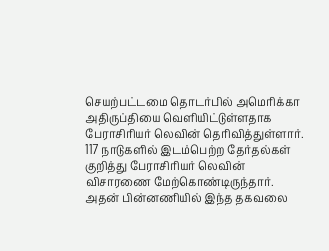செயற்பட்டமை தொடர்பில் அமெரிக்கா அதிருப்தியை வெளியிட்டுள்ளதாக பேராசிரியர் லெவின் தெரிவித்துள்ளார்.
117 நாடுகளில் இடம்பெற்ற தேர்தல்கள் குறித்து பேராசிரியர் லெவின் விசாரணை மேற்கொண்டிருந்தார். அதன் பின்னணியில் இந்த தகவலை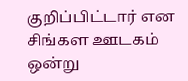குறிப்பிட்டார் என சிங்கள ஊடகம் ஒன்று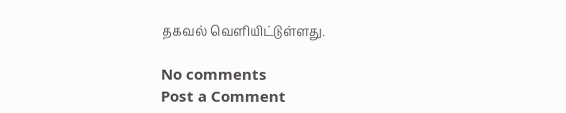தகவல் வெளியிட்டுள்ளது.

No comments
Post a Comment